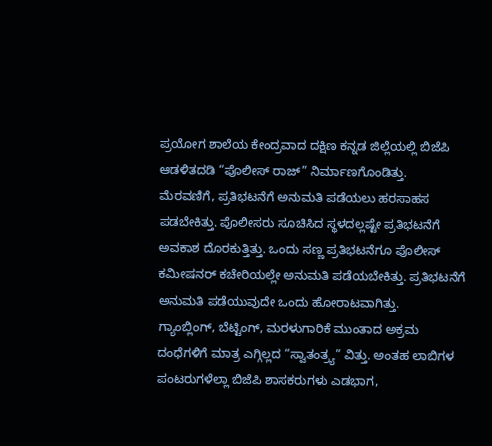ಪ್ರಯೋಗ ಶಾಲೆಯ ಕೇಂದ್ರವಾದ ದಕ್ಷಿಣ ಕನ್ನಡ ಜಿಲ್ಲೆಯಲ್ಲಿ ಬಿಜೆಪಿ ಆಡಳಿತದಡಿ “ಪೊಲೀಸ್ ರಾಜ್” ನಿರ್ಮಾಣಗೊಂಡಿತ್ತು.
ಮೆರವಣಿಗೆ, ಪ್ರತಿಭಟನೆಗೆ ಅನುಮತಿ ಪಡೆಯಲು ಹರಸಾಹಸ ಪಡಬೇಕಿತ್ತು. ಪೊಲೀಸರು ಸೂಚಿಸಿದ ಸ್ಥಳದಲ್ಲಷ್ಟೇ ಪ್ರತಿಭಟನೆಗೆ ಅವಕಾಶ ದೊರಕುತ್ತಿತ್ತು. ಒಂದು ಸಣ್ಣ ಪ್ರತಿಭಟನೆಗೂ ಪೊಲೀಸ್ ಕಮೀಷನರ್ ಕಚೇರಿಯಲ್ಲೇ ಅನುಮತಿ ಪಡೆಯಬೇಕಿತ್ತು. ಪ್ರತಿಭಟನೆಗೆ ಅನುಮತಿ ಪಡೆಯುವುದೇ ಒಂದು ಹೋರಾಟವಾಗಿತ್ತು.
ಗ್ಯಾಂಬ್ಲಿಂಗ್, ಬೆಟ್ಟಿಂಗ್, ಮರಳುಗಾರಿಕೆ ಮುಂತಾದ ಅಕ್ರಮ ದಂಧೆಗಳಿಗೆ ಮಾತ್ರ ಎಗ್ಗಿಲ್ಲದ “ಸ್ವಾತಂತ್ರ್ಯ” ವಿತ್ತು. ಅಂತಹ ಲಾಬಿಗಳ ಪಂಟರುಗಳೆಲ್ಲಾ ಬಿಜೆಪಿ ಶಾಸಕರುಗಳು ಎಡಭಾಗ,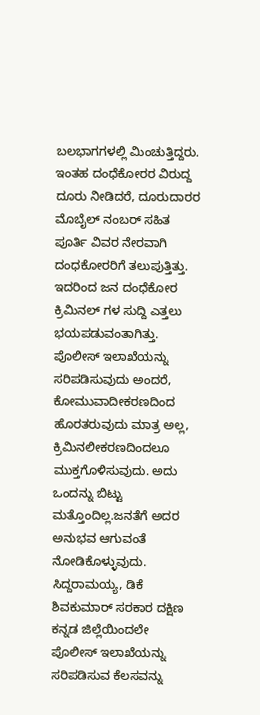ಬಲಭಾಗಗಳಲ್ಲಿ ಮಿಂಚುತ್ತಿದ್ದರು. ಇಂತಹ ದಂಧೆಕೋರರ ವಿರುದ್ದ ದೂರು ನೀಡಿದರೆ, ದೂರುದಾರರ ಮೊಬೈಲ್ ನಂಬರ್ ಸಹಿತ ಪೂರ್ತಿ ವಿವರ ನೇರವಾಗಿ ದಂಧಕೋರರಿಗೆ ತಲುಪುತ್ತಿತ್ತು. ಇದರಿಂದ ಜನ ದಂಧೆಕೋರ ಕ್ರಿಮಿನಲ್ ಗಳ ಸುದ್ದಿ ಎತ್ತಲು ಭಯಪಡುವಂತಾಗಿತ್ತು.
ಪೊಲೀಸ್ ಇಲಾಖೆಯನ್ನು ಸರಿಪಡಿಸುವುದು ಅಂದರೆ, ಕೋಮುವಾದೀಕರಣದಿಂದ ಹೊರತರುವುದು ಮಾತ್ರ ಅಲ್ಲ, ಕ್ರಿಮಿನಲೀಕರಣದಿಂದಲೂ ಮುಕ್ತಗೊಳಿಸುವುದು. ಅದು ಒಂದನ್ನು ಬಿಟ್ಟು ಮತ್ತೊಂದಿಲ್ಲ.ಜನತೆಗೆ ಅದರ ಅನುಭವ ಆಗುವಂತೆ ನೋಡಿಕೊಳ್ಳುವುದು.
ಸಿದ್ದರಾಮಯ್ಯ, ಡಿಕೆ ಶಿವಕುಮಾರ್ ಸರಕಾರ ದಕ್ಷಿಣ ಕನ್ನಡ ಜಿಲ್ಲೆಯಿಂದಲೇ ಪೊಲೀಸ್ ಇಲಾಖೆಯನ್ನು ಸರಿಪಡಿಸುವ ಕೆಲಸವನ್ನು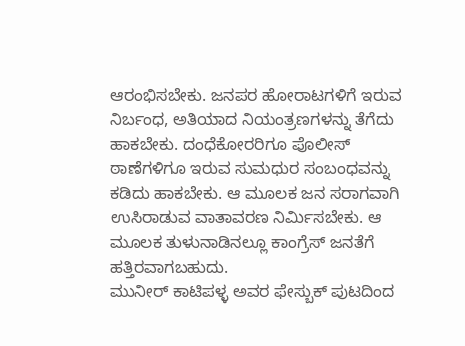ಆರಂಭಿಸಬೇಕು. ಜನಪರ ಹೋರಾಟಗಳಿಗೆ ಇರುವ ನಿರ್ಬಂಧ, ಅತಿಯಾದ ನಿಯಂತ್ರಣಗಳನ್ನು ತೆಗೆದು ಹಾಕಬೇಕು. ದಂಧೆಕೋರರಿಗೂ ಪೊಲೀಸ್ ಠಾಣೆಗಳಿಗೂ ಇರುವ ಸುಮಧುರ ಸಂಬಂಧವನ್ನು ಕಡಿದು ಹಾಕಬೇಕು. ಆ ಮೂಲಕ ಜನ ಸರಾಗವಾಗಿ ಉಸಿರಾಡುವ ವಾತಾವರಣ ನಿರ್ಮಿಸಬೇಕು. ಆ ಮೂಲಕ ತುಳುನಾಡಿನಲ್ಲೂ ಕಾಂಗ್ರೆಸ್ ಜನತೆಗೆ ಹತ್ತಿರವಾಗಬಹುದು.
ಮುನೀರ್ ಕಾಟಿಪಳ್ಳ ಅವರ ಫೇಸ್ಬುಕ್ ಪುಟದಿಂದ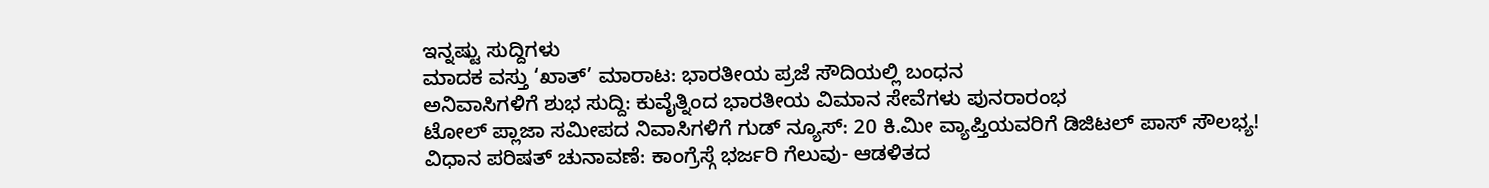ಇನ್ನಷ್ಟು ಸುದ್ದಿಗಳು
ಮಾದಕ ವಸ್ತು ‘ಖಾತ್’ ಮಾರಾಟ: ಭಾರತೀಯ ಪ್ರಜೆ ಸೌದಿಯಲ್ಲಿ ಬಂಧನ
ಅನಿವಾಸಿಗಳಿಗೆ ಶುಭ ಸುದ್ದಿ: ಕುವೈತ್ನಿಂದ ಭಾರತೀಯ ವಿಮಾನ ಸೇವೆಗಳು ಪುನರಾರಂಭ
ಟೋಲ್ ಪ್ಲಾಜಾ ಸಮೀಪದ ನಿವಾಸಿಗಳಿಗೆ ಗುಡ್ ನ್ಯೂಸ್: 20 ಕಿ.ಮೀ ವ್ಯಾಪ್ತಿಯವರಿಗೆ ಡಿಜಿಟಲ್ ಪಾಸ್ ಸೌಲಭ್ಯ!
ವಿಧಾನ ಪರಿಷತ್ ಚುನಾವಣೆ: ಕಾಂಗ್ರೆಸ್ಗೆ ಭರ್ಜರಿ ಗೆಲುವು- ಆಡಳಿತದ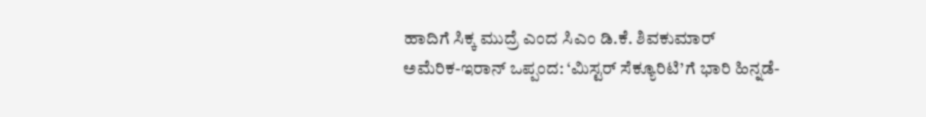ಹಾದಿಗೆ ಸಿಕ್ಕ ಮುದ್ರೆ ಎಂದ ಸಿಎಂ ಡಿ.ಕೆ. ಶಿವಕುಮಾರ್
ಅಮೆರಿಕ-ಇರಾನ್ ಒಪ್ಪಂದ: ‘ಮಿಸ್ಟರ್ ಸೆಕ್ಯೂರಿಟಿ’ಗೆ ಭಾರಿ ಹಿನ್ನಡೆ-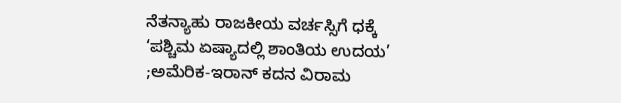ನೆತನ್ಯಾಹು ರಾಜಕೀಯ ವರ್ಚಸ್ಸಿಗೆ ಧಕ್ಕೆ
‘ಪಶ್ಚಿಮ ಏಷ್ಯಾದಲ್ಲಿ ಶಾಂತಿಯ ಉದಯ’ ;ಅಮೆರಿಕ-ಇರಾನ್ ಕದನ ವಿರಾಮ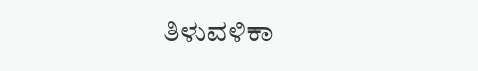ತಿಳುವಳಿಕಾ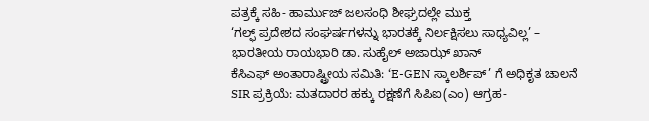ಪತ್ರಕ್ಕೆ ಸಹಿ- ಹಾರ್ಮುಜ್ ಜಲಸಂಧಿ ಶೀಘ್ರದಲ್ಲೇ ಮುಕ್ತ
‘ಗಲ್ಫ್ ಪ್ರದೇಶದ ಸಂಘರ್ಷಗಳನ್ನು ಭಾರತಕ್ಕೆ ನಿರ್ಲಕ್ಷಿಸಲು ಸಾಧ್ಯವಿಲ್ಲ’ – ಭಾರತೀಯ ರಾಯಭಾರಿ ಡಾ. ಸುಹೈಲ್ ಅಜಾಝ್ ಖಾನ್
ಕೆಸಿಎಫ್ ಅಂತಾರಾಷ್ಟ್ರೀಯ ಸಮಿತಿ: ‘E-GEN ಸ್ಕಾಲರ್ಶಿಪ್’ ಗೆ ಅಧಿಕೃತ ಚಾಲನೆ
SIR ಪ್ರಕ್ರಿಯೆ: ಮತದಾರರ ಹಕ್ಕು ರಕ್ಷಣೆಗೆ ಸಿಪಿಐ(ಎಂ) ಆಗ್ರಹ-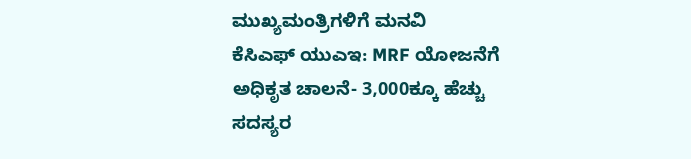ಮುಖ್ಯಮಂತ್ರಿಗಳಿಗೆ ಮನವಿ
ಕೆಸಿಎಫ್ ಯುಎಇ: MRF ಯೋಜನೆಗೆ ಅಧಿಕೃತ ಚಾಲನೆ- 3,000ಕ್ಕೂ ಹೆಚ್ಚು ಸದಸ್ಯರ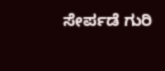ಸೇರ್ಪಡೆ ಗುರಿ